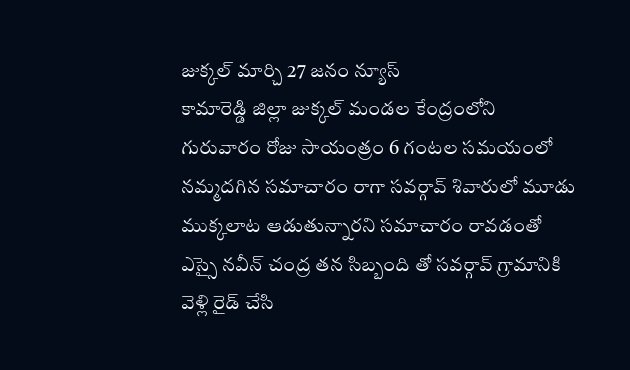జుక్కల్ మార్చి 27 జనం న్యూస్
కామారెడ్డి జిల్లా జుక్కల్ మండల కేంద్రంలోని గురువారం రోజు సాయంత్రం 6 గంటల సమయంలో నమ్మదగిన సమాచారం రాగా సవర్గావ్ శివారులో మూడు ముక్కలాట ఆడుతున్నారని సమాచారం రావడంతో ఎస్సై నవీన్ చంద్ర తన సిబ్బంది తో సవర్గావ్ గ్రామానికి వెళ్లి రైడ్ చేసి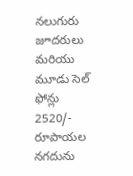నలుగురు జూదరులు మరియు మూడు సెల్ ఫోన్లు 2520/- రూపాయల నగదును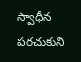స్వాధీన పరచుకుని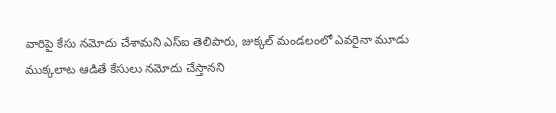వారిపై కేసు నమోదు చేశామని ఎస్ఐ తెలిపారు, జుక్కల్ మండలంలో ఎవరైనా మూడు ముక్కలాట ఆడితే కేసులు నమోదు చేస్తానని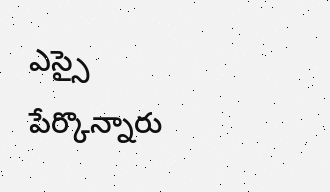ఎస్సై పేర్కొన్నారు